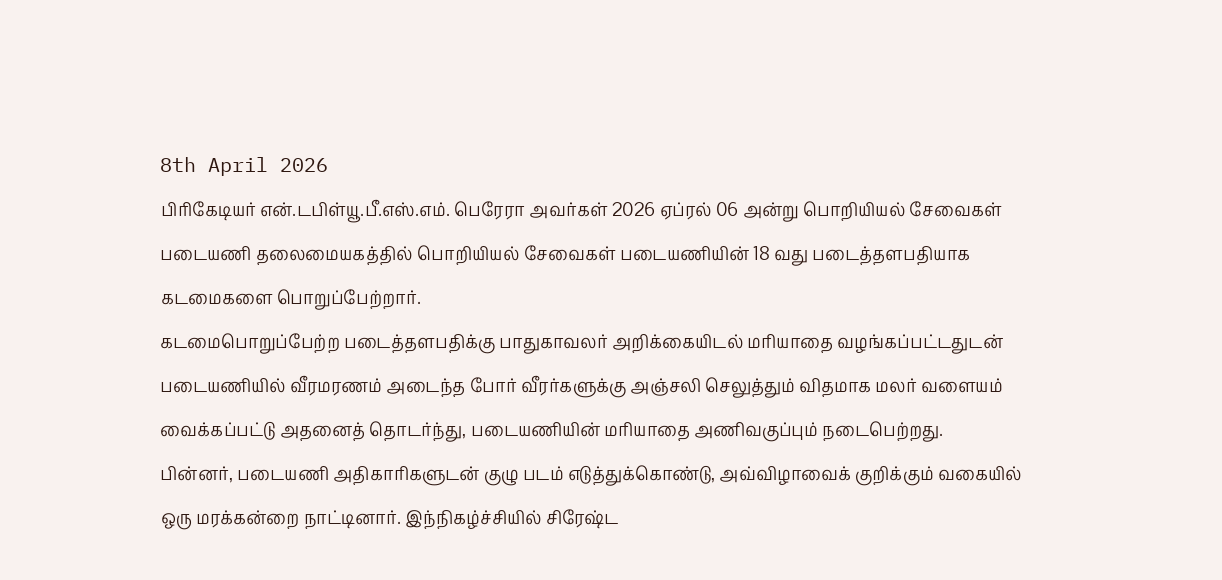8th April 2026
பிரிகேடியர் என்.டபிள்யூ.பீ.எஸ்.எம். பெரேரா அவர்கள் 2026 ஏப்ரல் 06 அன்று பொறியியல் சேவைகள் படையணி தலைமையகத்தில் பொறியியல் சேவைகள் படையணியின் 18 வது படைத்தளபதியாக கடமைகளை பொறுப்பேற்றார்.
கடமைபொறுப்பேற்ற படைத்தளபதிக்கு பாதுகாவலர் அறிக்கையிடல் மரியாதை வழங்கப்பட்டதுடன் படையணியில் வீரமரணம் அடைந்த போர் வீரர்களுக்கு அஞ்சலி செலுத்தும் விதமாக மலர் வளையம் வைக்கப்பட்டு அதனைத் தொடர்ந்து, படையணியின் மரியாதை அணிவகுப்பும் நடைபெற்றது.
பின்னர், படையணி அதிகாரிகளுடன் குழு படம் எடுத்துக்கொண்டு, அவ்விழாவைக் குறிக்கும் வகையில் ஒரு மரக்கன்றை நாட்டினார். இந்நிகழ்ச்சியில் சிரேஷ்ட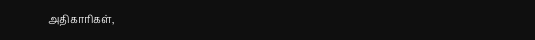அதிகாரிகள்,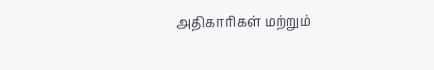அதிகாரிகள் மற்றும்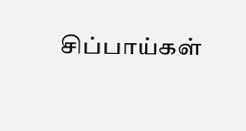சிப்பாய்கள்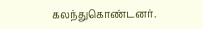கலந்துகொண்டனர்.